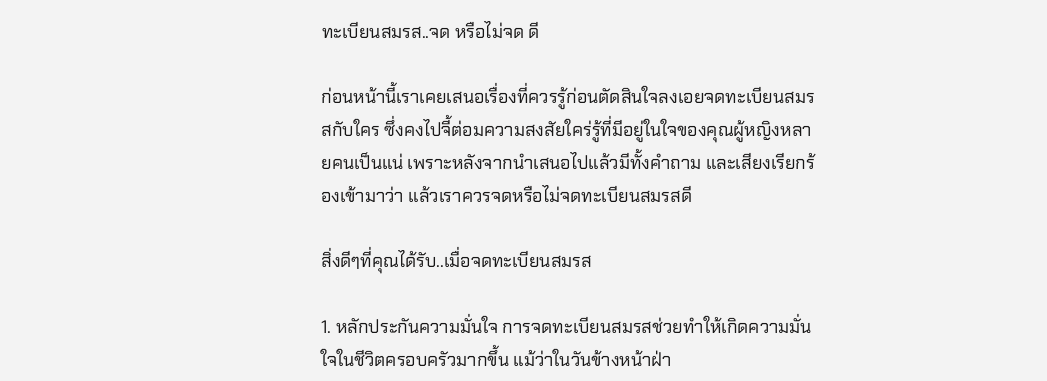ทะเบียนสมรส..จด หรือไม่จด ดี

ก่อนหน้านี้เราเคยเสนอเรื่องที่ควรรู้ก่อนตัดสินใจลงเอยจดทะเบียนสมรสกับใคร ซึ่งคงไปจี้ต่อมความสงสัยใคร่รู้ที่มีอยู่ในใจของคุณผู้หญิงหลายคนเป็นแน่ เพราะหลังจากนำเสนอไปแล้วมีทั้งคำถาม และเสียงเรียกร้องเข้ามาว่า แล้วเราควรจดหรือไม่จดทะเบียนสมรสดี

สิ่งดีๆที่คุณได้รับ..เมื่อจดทะเบียนสมรส

1. หลักประกันความมั่นใจ การจดทะเบียนสมรสช่วยทำให้เกิดความมั่นใจในชีวิตครอบครัวมากขึ้น แม้ว่าในวันข้างหน้าฝ่า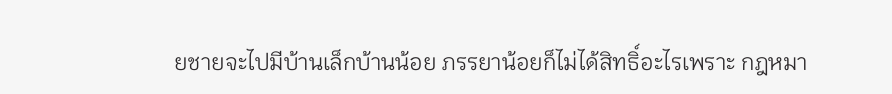ยชายจะไปมีบ้านเล็กบ้านน้อย ภรรยาน้อยก็ไม่ได้สิทธิ์อะไรเพราะ กฎหมา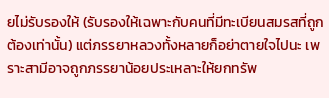ยไม่รับรองให้ (รับรองให้เฉพาะกับคนที่มีทะเบียนสมรสที่ถูกต้องเท่านั้น) แต่ภรรยาหลวงทั้งหลายก็อย่าตายใจไปนะ เพราะสามีอาจถูกภรรยาน้อยประเหลาะให้ยกทรัพ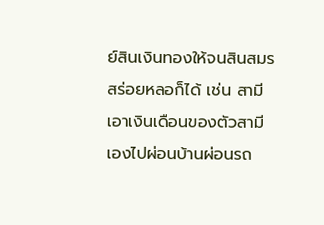ย์สินเงินทองให้จนสินสมรสร่อยหลอก็ได้ เช่น สามีเอาเงินเดือนของตัวสามีเองไปผ่อนบ้านผ่อนรถ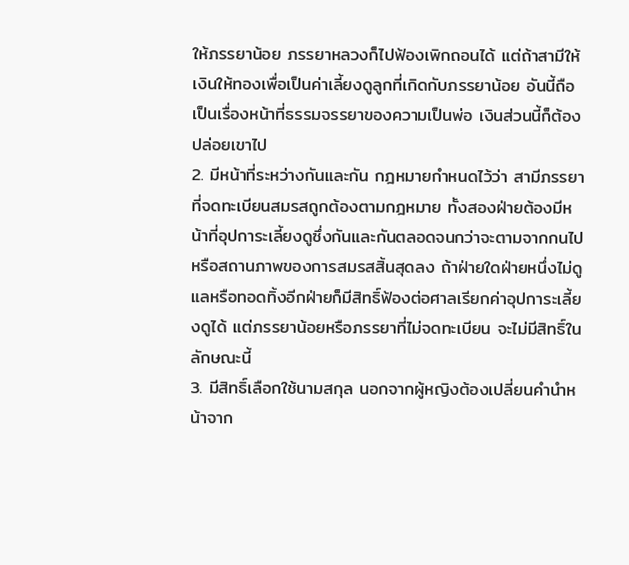ให้ภรรยาน้อย ภรรยาหลวงก็ไปฟ้องเพิกถอนได้ แต่ถ้าสามีให้เงินให้ทองเพื่อเป็นค่าเลี้ยงดูลูกที่เกิดกับภรรยาน้อย อันนี้ถือเป็นเรื่องหน้าที่ธรรมจรรยาของความเป็นพ่อ เงินส่วนนี้ก็ต้องปล่อยเขาไป
2. มีหน้าที่ระหว่างกันและกัน กฎหมายกำหนดไว้ว่า สามีภรรยาที่จดทะเบียนสมรสถูกต้องตามกฎหมาย ทั้งสองฝ่ายต้องมีหน้าที่อุปการะเลี้ยงดูซึ่งกันและกันตลอดจนกว่าจะตามจากกนไป หรือสถานภาพของการสมรสสิ้นสุดลง ถ้าฝ่ายใดฝ่ายหนึ่งไม่ดูแลหรือทอดทิ้งอีกฝ่ายก็มีสิทธิ์ฟ้องต่อศาลเรียกค่าอุปการะเลี้ยงดูได้ แต่ภรรยาน้อยหรือภรรยาที่ไม่จดทะเบียน จะไม่มีสิทธิ์ในลักษณะนี้
3. มีสิทธิ์เลือกใช้นามสกุล นอกจากผู้หญิงต้องเปลี่ยนคำนำหน้าจาก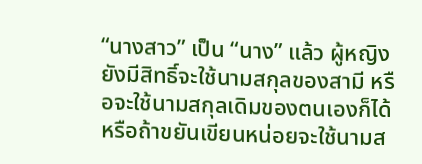“นางสาว” เป็น “นาง” แล้ว ผู้หญิงยังมีสิทธิ์จะใช้นามสกุลของสามี หรือจะใช้นามสกุลเดิมของตนเองก็ได้ หรือถ้าขยันเขียนหน่อยจะใช้นามส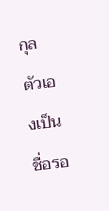กุลตัวเองเป็นชื่อรอ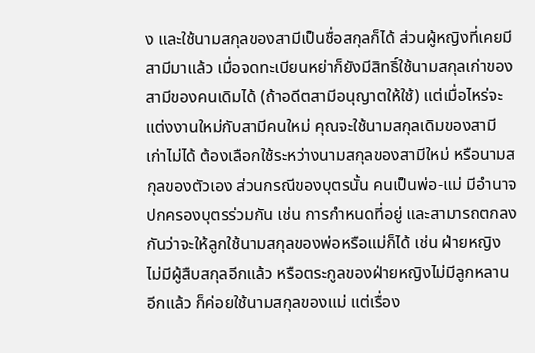ง และใช้นามสกุลของสามีเป็นชื่อสกุลก็ได้ ส่วนผู้หญิงที่เคยมีสามีมาแล้ว เมื่อจดทะเบียนหย่าก็ยังมีสิทธิ์ใช้นามสกุลเก่าของสามีของคนเดิมได้ (ถ้าอดีตสามีอนุญาตให้ใช้) แต่เมื่อไหร่จะแต่งงานใหม่กับสามีคนใหม่ คุณจะใช้นามสกุลเดิมของสามีเก่าไม่ได้ ต้องเลือกใช้ระหว่างนามสกุลของสามีใหม่ หรือนามสกุลของตัวเอง ส่วนกรณีของบุตรนั้น คนเป็นพ่อ-แม่ มีอำนาจปกครองบุตรร่วมกัน เช่น การกำหนดที่อยู่ และสามารถตกลงกันว่าจะให้ลูกใช้นามสกุลของพ่อหรือแม่ก็ได้ เช่น ฝ่ายหญิง ไม่มีผู้สืบสกุลอีกแล้ว หรือตระกูลของฝ่ายหญิงไม่มีลูกหลานอีกแล้ว ก็ค่อยใช้นามสกุลของแม่ แต่เรื่อง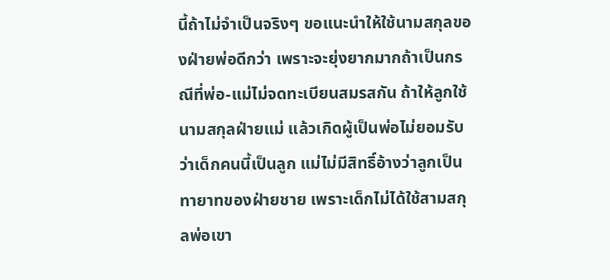นี้ถ้าไม่จำเป็นจริงๆ ขอแนะนำให้ใช้นามสกุลของฝ่ายพ่อดีกว่า เพราะจะยุ่งยากมากถ้าเป็นกรณีที่พ่อ-แม่ไม่จดทะเบียนสมรสกัน ถ้าให้ลูกใช้นามสกุลฝ่ายแม่ แล้วเกิดผู้เป็นพ่อไม่ยอมรับว่าเด็กคนนี้เป็นลูก แม่ไม่มีสิทธิ์อ้างว่าลูกเป็นทายาทของฝ่ายชาย เพราะเด็กไม่ได้ใช้สามสกุลพ่อเขา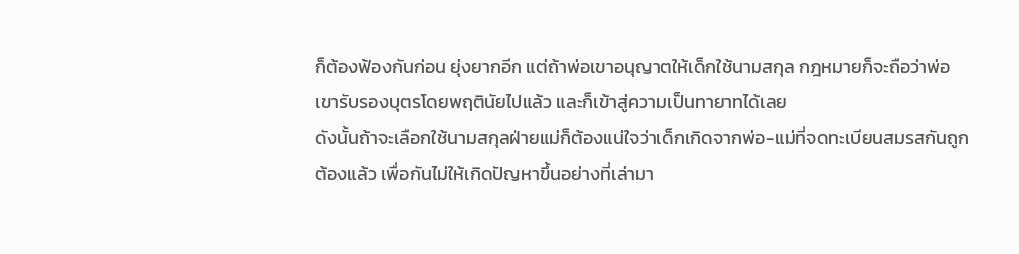ก็ต้องฟ้องกันก่อน ยุ่งยากอีก แต่ถ้าพ่อเขาอนุญาตให้เด็กใช้นามสกุล กฎหมายก็จะถือว่าพ่อเขารับรองบุตรโดยพฤตินัยไปแล้ว และก็เข้าสู่ความเป็นทายาทได้เลย
ดังนั้นถ้าจะเลือกใช้นามสกุลฝ่ายแม่ก็ต้องแน่ใจว่าเด็กเกิดจากพ่อ-แม่ที่จดทะเบียนสมรสกันถูกต้องแล้ว เพื่อกันไม่ให้เกิดปัญหาขึ้นอย่างที่เล่ามา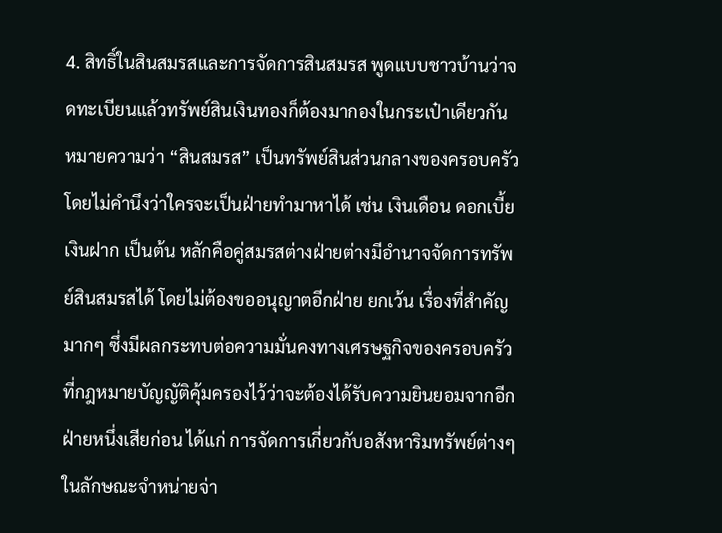4. สิทธิ์ในสินสมรสและการจัดการสินสมรส พูดแบบชาวบ้านว่าจดทะเบียนแล้วทรัพย์สินเงินทองก็ต้องมากองในกระเป๋าเดียวกัน หมายความว่า “สินสมรส” เป็นทรัพย์สินส่วนกลางของครอบครัว โดยไม่คำนึงว่าใครจะเป็นฝ่ายทำมาหาได้ เช่น เงินเดือน ดอกเบี้ยเงินฝาก เป็นต้น หลักคือคู่สมรสต่างฝ่ายต่างมีอำนาจจัดการทรัพย์สินสมรสได้ โดยไม่ต้องขออนุญาตอีกฝ่าย ยกเว้น เรื่องที่สำคัญมากๆ ซึ่งมีผลกระทบต่อความมั่นคงทางเศรษฐกิจของครอบครัว ที่กฎหมายบัญญัติคุ้มครองไว้ว่าจะต้องได้รับความยินยอมจากอีกฝ่ายหนึ่งเสียก่อน ได้แก่ การจัดการเกี่ยวกับอสังหาริมทรัพย์ต่างๆ ในลักษณะจำหน่ายจ่า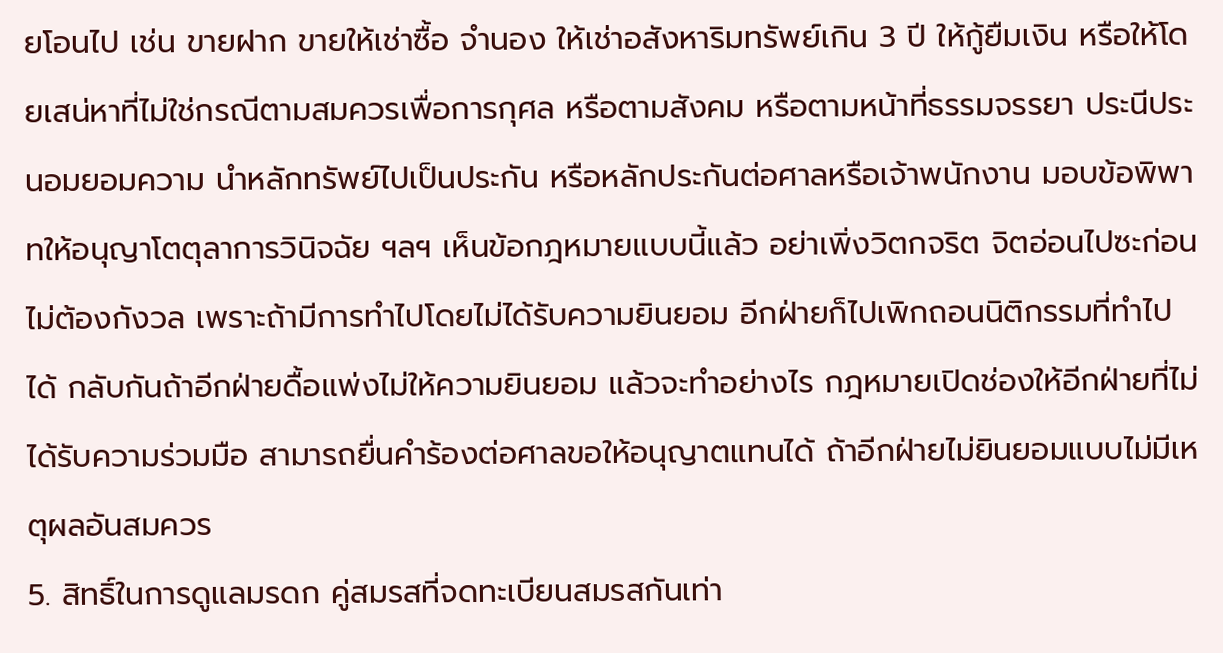ยโอนไป เช่น ขายฝาก ขายให้เช่าซื้อ จำนอง ให้เช่าอสังหาริมทรัพย์เกิน 3 ปี ให้กู้ยืมเงิน หรือให้โดยเสน่หาที่ไม่ใช่กรณีตามสมควรเพื่อการกุศล หรือตามสังคม หรือตามหน้าที่ธรรมจรรยา ประนีประนอมยอมความ นำหลักทรัพย์ไปเป็นประกัน หรือหลักประกันต่อศาลหรือเจ้าพนักงาน มอบข้อพิพาทให้อนุญาโตตุลาการวินิจฉัย ฯลฯ เห็นข้อกฎหมายแบบนี้แล้ว อย่าเพิ่งวิตกจริต จิตอ่อนไปซะก่อน ไม่ต้องกังวล เพราะถ้ามีการทำไปโดยไม่ได้รับความยินยอม อีกฝ่ายก็ไปเพิกถอนนิติกรรมที่ทำไปได้ กลับกันถ้าอีกฝ่ายดื้อแพ่งไม่ให้ความยินยอม แล้วจะทำอย่างไร กฎหมายเปิดช่องให้อีกฝ่ายที่ไม่ได้รับความร่วมมือ สามารถยื่นคำร้องต่อศาลขอให้อนุญาตแทนได้ ถ้าอีกฝ่ายไม่ยินยอมแบบไม่มีเหตุผลอันสมควร
5. สิทธิ์ในการดูแลมรดก คู่สมรสที่จดทะเบียนสมรสกันเท่า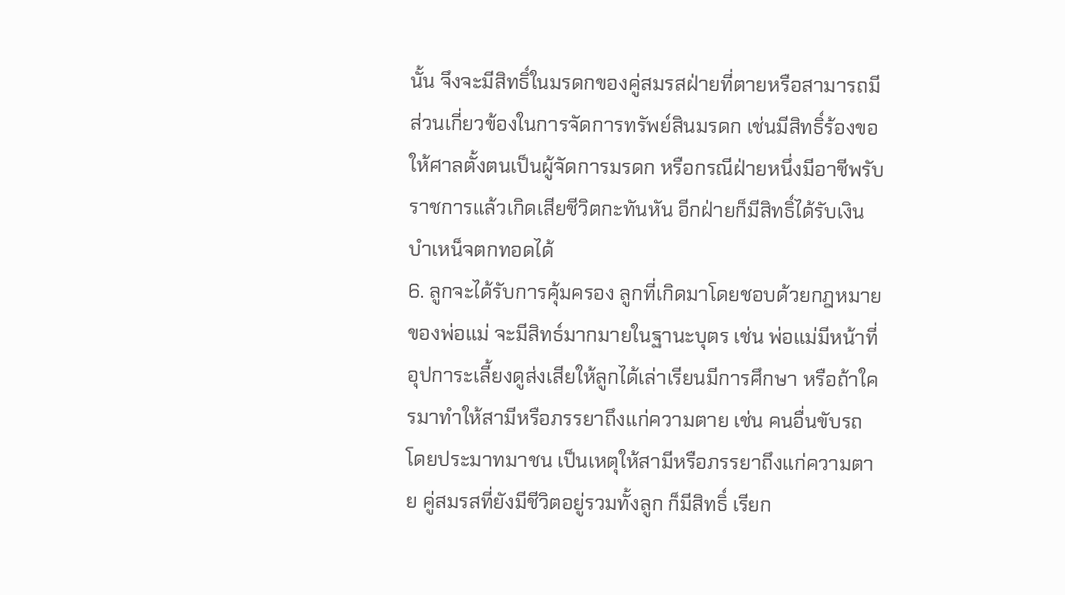นั้น จึงจะมีสิทธิ์ในมรดกของคู่สมรสฝ่ายที่ตายหรือสามารถมีส่วนเกี่ยวข้องในการจัดการทรัพย์สินมรดก เช่นมีสิทธิ์ร้องขอให้ศาลตั้งตนเป็นผู้จัดการมรดก หรือกรณีฝ่ายหนึ่งมีอาชีพรับราชการแล้วเกิดเสียชีวิตกะทันหัน อีกฝ่ายก็มีสิทธิ์ได้รับเงินบำเหน็จตกทอดได้
6. ลูกจะได้รับการคุ้มครอง ลูกที่เกิดมาโดยชอบด้วยกฎหมายของพ่อแม่ จะมีสิทธ์มากมายในฐานะบุตร เช่น พ่อแม่มีหน้าที่อุปการะเลี้ยงดูส่งเสียให้ลูกได้เล่าเรียนมีการศึกษา หรือถ้าใครมาทำให้สามีหรือภรรยาถึงแก่ความตาย เช่น คนอื่นขับรถโดยประมาทมาชน เป็นเหตุให้สามีหรือภรรยาถึงแก่ความตาย คู่สมรสที่ยังมีชีวิตอยู่รวมทั้งลูก ก็มีสิทธิ์ เรียก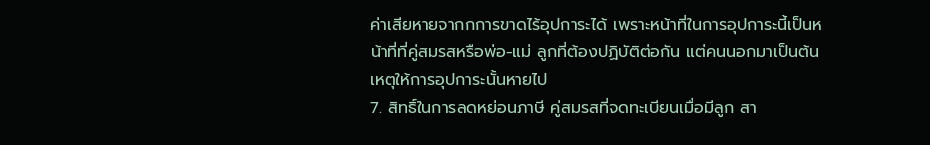ค่าเสียหายจากกการขาดไร้อุปการะได้ เพราะหน้าที่ในการอุปการะนี้เป็นหน้าที่ที่คู่สมรสหรือพ่อ-แม่ ลูกที่ต้องปฏิบัติต่อกัน แต่คนนอกมาเป็นต้นเหตุให้การอุปการะนั้นหายไป
7. สิทธิ์ในการลดหย่อนภาษี คู่สมรสที่จดทะเบียนเมื่อมีลูก สา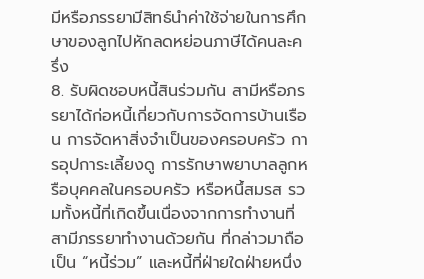มีหรือภรรยามีสิทธ์นำค่าใช้จ่ายในการศึกษาของลูกไปหักลดหย่อนภาษีได้คนละครึ่ง
8. รับผิดชอบหนี้สินร่วมกัน สามีหรือภรรยาได้ก่อหนี้เกี่ยวกับการจัดการบ้านเรือน การจัดหาสิ่งจำเป็นของครอบครัว การอุปการะเลี้ยงดู การรักษาพยาบาลลูกหรือบุคคลในครอบครัว หรือหนึ้สมรส รวมทั้งหนี้ที่เกิดขึ้นเนื่องจากการทำงานที่สามีภรรยาทำงานด้วยกัน ที่กล่าวมาถือเป็น “หนี้ร่วม” และหนี้ที่ฝ่ายใดฝ่ายหนึ่ง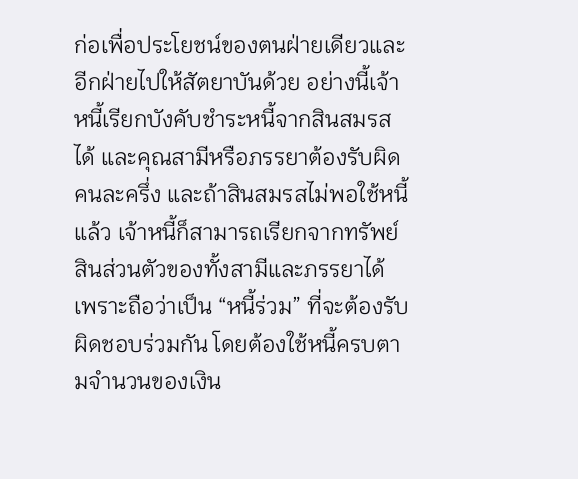ก่อเพื่อประโยชน์ของตนฝ่ายเดียวและอีกฝ่ายไปให้สัตยาบันด้วย อย่างนี้เจ้าหนี้เรียกบังคับชำระหนี้จากสินสมรสได้ และคุณสามีหรือภรรยาต้องรับผิดคนละครึ่ง และถ้าสินสมรสไม่พอใช้หนี้แล้ว เจ้าหนี้ก็สามารถเรียกจากทรัพย์สินส่วนตัวของทั้งสามีและภรรยาได้
เพราะถือว่าเป็น “หนี้ร่วม” ที่จะต้องรับผิดชอบร่วมกัน โดยต้องใช้หนี้ครบตามจำนวนของเงิน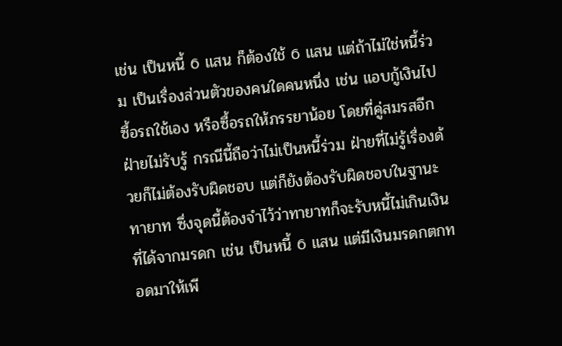เช่น เป็นหนี้ 6 แสน ก็ต้องใช้ 6 แสน แต่ถ้าไม่ใช่หนี้ร่วม เป็นเรื่องส่วนตัวของคนใดคนหนึ่ง เช่น แอบกู้เงินไปซื้อรถใช้เอง หรือซื้อรถให้ภรรยาน้อย โดยที่คู่สมรสอีกฝ่ายไม่รับรู้ กรณีนี้ถือว่าไม่เป็นหนี้ร่วม ฝ่ายที่ไม่รู้เรื่องด้วยก็ไม่ต้องรับผิดชอบ แต่ก็ยังต้องรับผิดชอบในฐานะทายาท ซึ่งจุดนี้ต้องจำไว้ว่าทายาทก็จะรับหนี้ไม่เกินเงินที่ได้จากมรดก เช่น เป็นหนี้ 6 แสน แต่มีเงินมรดกตกทอดมาให้เพี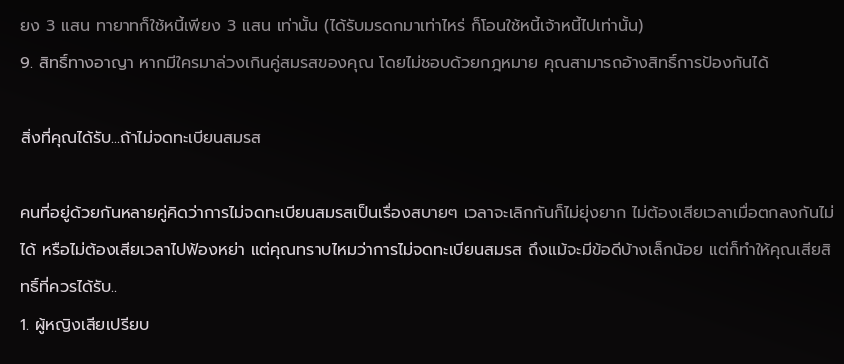ยง 3 แสน ทายาทก็ใช้หนี้เพียง 3 แสน เท่านั้น (ได้รับมรดกมาเท่าไหร่ ก็โอนใช้หนี้เจ้าหนี้ไปเท่านั้น)
9. สิทธิ์ทางอาญา หากมีใครมาล่วงเกินคู่สมรสของคุณ โดยไม่ชอบด้วยกฎหมาย คุณสามารถอ้างสิทธิ์การป้องกันได้

สิ่งที่คุณได้รับ...ถ้าไม่จดทะเบียนสมรส

คนที่อยู่ด้วยกันหลายคู่คิดว่าการไม่จดทะเบียนสมรสเป็นเรื่องสบายๆ เวลาจะเลิกกันก็ไม่ยุ่งยาก ไม่ต้องเสียเวลาเมื่อตกลงกันไม่ได้ หรือไม่ต้องเสียเวลาไปฟ้องหย่า แต่คุณทราบไหมว่าการไม่จดทะเบียนสมรส ถึงแม้จะมีข้อดีบ้างเล็กน้อย แต่ก็ทำให้คุณเสียสิทธิ์ที่ควรได้รับ..
1. ผู้หญิงเสียเปรียบ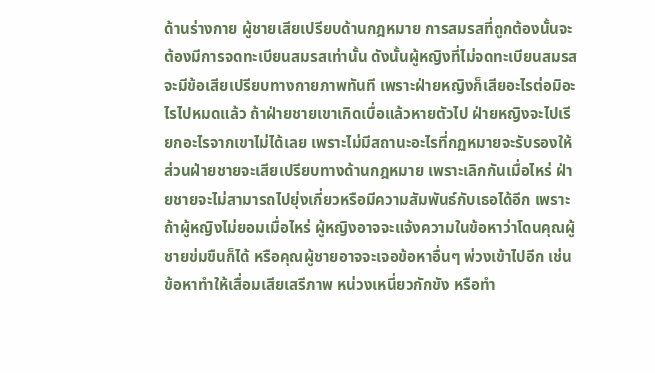ด้านร่างกาย ผู้ชายเสียเปรียบด้านกฎหมาย การสมรสที่ถูกต้องนั้นจะต้องมีการจดทะเบียนสมรสเท่านั้น ดังนั้นผู้หญิงที่ไม่จดทะเบียนสมรสจะมีข้อเสียเปรียบทางกายภาพทันที เพราะฝ่ายหญิงก็เสียอะไรต่อมิอะไรไปหมดแล้ว ถ้าฝ่ายชายเขาเกิดเบื่อแล้วหายตัวไป ฝ่ายหญิงจะไปเรียกอะไรจากเขาไม่ได้เลย เพราะไม่มีสถานะอะไรที่กฏหมายจะรับรองให้ ส่วนฝ่ายชายจะเสียเปรียบทางด้านกฎหมาย เพราะเลิกกันเมื่อไหร่ ฝ่ายชายจะไม่สามารถไปยุ่งเกี่ยวหรือมีความสัมพันธ์กับเธอได้อีก เพราะถ้าผู้หญิงไม่ยอมเมื่อไหร่ ผู้หญิงอาจจะแจ้งความในข้อหาว่าโดนคุณผู้ชายข่มขืนก็ได้ หรือคุณผู้ชายอาจจะเจอข้อหาอื่นๆ พ่วงเข้าไปอีก เช่น ข้อหาทำให้เสื่อมเสียเสรีภาพ หน่วงเหนี่ยวกักขัง หรือทำ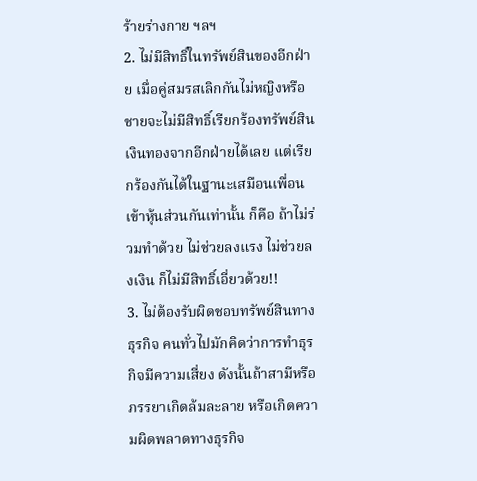ร้ายร่างกาย ฯลฯ
2. ไม่มีสิทธิ์ในทรัพย์สินของอีกฝ่าย เมื่อคู่สมรสเลิกกันไม่หญิงหรือชายจะไม่มีสิทธิ์เรียกร้องทรัพย์สินเงินทองจากอีกฝ่ายได้เลย แต่เรียกร้องกันได้ในฐานะเสมือนเพื่อนเข้าหุ้นส่วนกันเท่านั้น ก็คือ ถ้าไม่ร่วมทำด้วย ไม่ช่วยลงแรง ไม่ช่วยลงเงิน ก็ไม่มีสิทธิ์เอี่ยวด้วย!!
3. ไม่ต้องรับผิดชอบทรัพย์สินทางธุรกิจ คนทั่วไปมักคิดว่าการทำธุรกิจมีความเสี่ยง ดังนั้นถ้าสามีหรือภรรยาเกิดล้มละลาย หรือเกิดความผิดพลาดทางธุรกิจ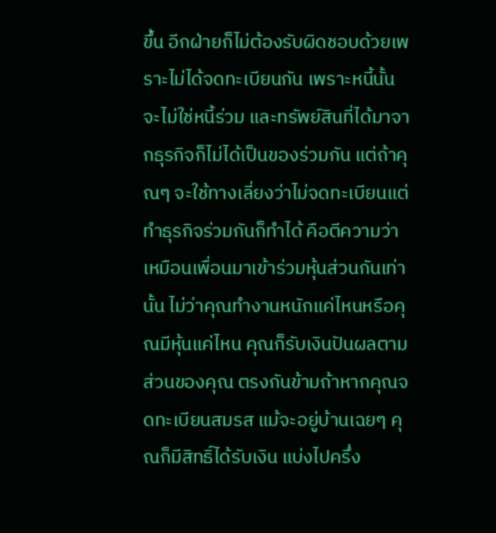ขึ้น อีกฝ่ายก็ไม่ต้องรับผิดชอบด้วยเพราะไม่ได้จดทะเบียนกัน เพราะหนี้นั้นจะไม่ใช่หนี้ร่วม และทรัพย์สินที่ได้มาจากธุรกิจก็ไม่ได้เป็นของร่วมกัน แต่ถ้าคุณๆ จะใช้ทางเลี่ยงว่าไม่จดทะเบียนแต่ทำธุรกิจร่วมกันก็ทำได้ คือตีความว่าเหมือนเพื่อนมาเข้าร่วมหุ้นส่วนกันเท่านั้น ไม่ว่าคุณทำงานหนักแค่ไหนหรือคุณมีหุ้นแค่ไหน คุณก็รับเงินปันผลตามส่วนของคุณ ตรงกันข้ามถ้าหากคุณจดทะเบียนสมรส แม้จะอยู่บ้านเฉยๆ คุณก็มีสิทธิ์ได้รับเงิน แบ่งไปครึ่ง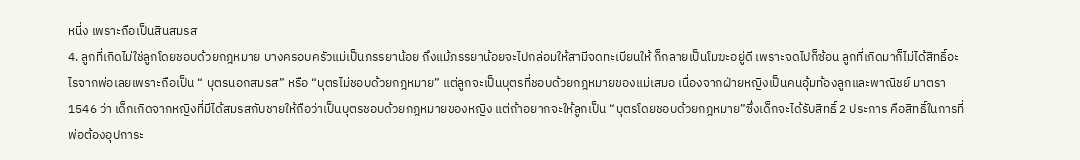หนี่ง เพราะถือเป็นสินสมรส
4. ลูกที่เกิดไม่ใช่ลูกโดยชอบด้วยกฎหมาย บางครอบครัวแม่เป็นภรรยาน้อย ถึงแม้ภรรยาน้อยจะไปกล่อมให้สามีจดทะเบียนให้ ก็กลายเป็นโมฆะอยู่ดี เพราะจดไปก็ซ้อน ลูกที่เกิดมาก็ไม่ได้สิทธิ์อะไรจากพ่อเลยเพราะถือเป็น “ บุตรนอกสมรส” หรือ “บุตรไม่ชอบด้วยกฎหมาย” แต่ลูกจะเป็นบุตรที่ชอบด้วยกฎหมายของแม่เสมอ เนื่องจากฝ่ายหญิงเป็นคนอุ้มท้องลูกและพาณิชย์ มาตรา 1546 ว่า เด็กเกิดจากหญิงที่มีได้สมรสกับชายให้ถือว่าเป็นบุตรชอบด้วยกฎหมายของหญิง แต่ถ้าอยากจะให้ลูกเป็น “บุตรโดยชอบด้วยกฎหมาย”ซึ่งเด็กจะได้รับสิทธิ์ 2 ประการ คือสิทธิ์ในการที่พ่อต้องอุปการะ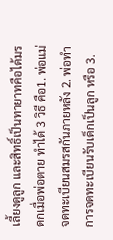เลี้ยงดูลูก และสิทธิ์เป็นทายาทคือได้มรดกเมื่อพ่อตาย ทำได้ 3 วิธี คือ1. พ่อแม่จดทะเบียนสมรสกันภายหลัง 2. พ่อทำการจดทะเบียนรับเด็กเป็นลูก หรือ 3.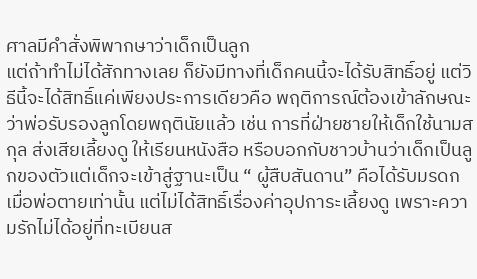ศาลมีคำสั่งพิพากษาว่าเด็กเป็นลูก
แต่ถ้าทำไม่ได้สักทางเลย ก็ยังมีทางที่เด็กคนนี้จะได้รับสิทธิ์อยู่ แต่วิธีนี้จะได้สิทธิ์แค่เพียงประการเดียวคือ พฤติการณ์ต้องเข้าลักษณะว่าพ่อรับรองลูกโดยพฤตินัยแล้ว เช่น การที่ฝ่ายชายให้เด็กใช้นามสกุล ส่งเสียเลี้ยงดู ให้เรียนหนังสือ หรือบอกกับชาวบ้านว่าเด็กเป็นลูกของตัวแต่เด็กจะเข้าสู่ฐานะเป็น “ ผู้สืบสันดาน” คือได้รับมรดกเมื่อพ่อตายเท่านั้น แต่ไม่ได้สิทธิ์เรื่องค่าอุปการะเลี้ยงดู เพราะความรักไม่ได้อยู่ที่ทะเบียนส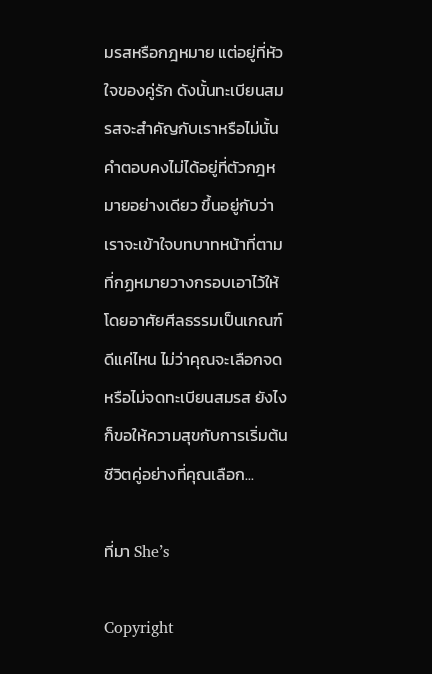มรสหรือกฎหมาย แต่อยู่ที่หัวใจของคู่รัก ดังนั้นทะเบียนสมรสจะสำคัญกับเราหรือไม่นั้น คำตอบคงไม่ได้อยู่ที่ตัวกฎหมายอย่างเดียว ขึ้นอยู่กับว่าเราจะเข้าใจบทบาทหน้าที่ตามที่กฏหมายวางกรอบเอาไว้ให้ โดยอาศัยศีลธรรมเป็นเกณฑ์ดีแค่ไหน ไม่ว่าคุณจะเลือกจดหรือไม่จดทะเบียนสมรส ยังไงก็ขอให้ความสุขกับการเริ่มต้นชีวิตคู่อย่างที่คุณเลือก...

ที่มา She’s

Copyright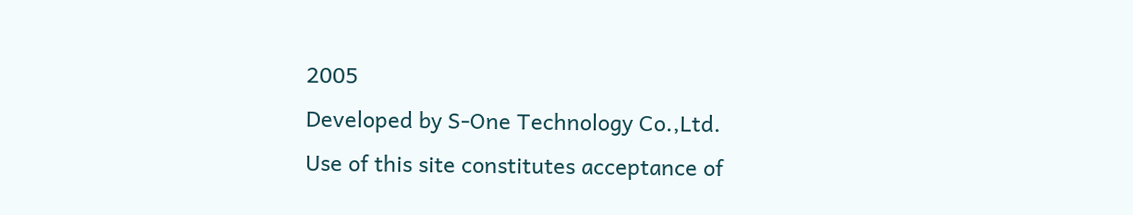2005
Developed by S-One Technology Co.,Ltd.
Use of this site constitutes acceptance of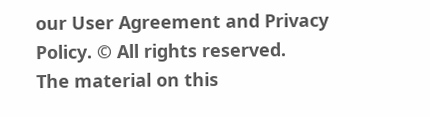our User Agreement and Privacy Policy. © All rights reserved.
The material on this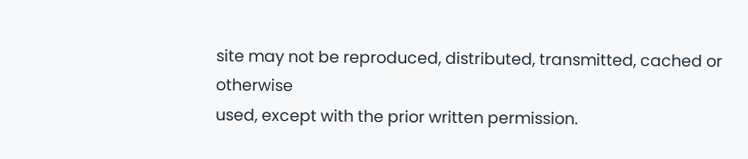site may not be reproduced, distributed, transmitted, cached or otherwise
used, except with the prior written permission.